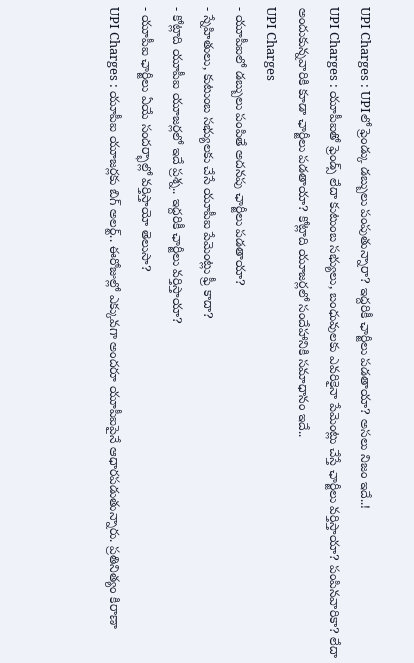UPI Charges : UPIలో ఫ్రెండ్కు డబ్బులు పంపుతున్నారా? ఇద్దరికీ ఛార్జీలు పడతాయా? అసలు నిజం ఇదే..!
UPI Charges : యూపీఐతో ఫ్రెండ్స్ లేదా కుటుంబ సభ్యులు, బంధువులకు ఎవరికైనా పేమెంట్లు చేస్తే ఛార్జీలు వర్తిస్తాయా? పంపినవారికా? లేదా అందుకున్నవారికి కూడా ఛార్జీలు పడతాయా? కోట్లాది యూజర్లలో సందేహానికి సమాధానం ఇదే..
UPI Charges
- యూపీఐలో డబ్బులు పంపితే అదనపు ఛార్జీలు పడతాయా?
- స్నేహితులు, కుటుంబ సభ్యులకు చేసే యూపీఐ పేమెంట్లు ఫ్రీ కాదా?
- కోట్లాది యూపీఐ యూజర్లలో ఇదే ప్రశ్న.. ఇద్దరికీ ఛార్జీలు వర్తిస్తాయా?
- యూపీఐ ఛార్జీలు ఏయే సందర్భాల్లో వర్తిస్తాయో తెలుసా?
UPI Charges : యూపీఐ యూజర్లకు బిగ్ అలర్ట్.. ఈరోజుల్లో ఎక్కువగా అందరూ యూపీఐపైనే ఆధారపడుతున్నారు. ప్రతినిత్యం కిరాణా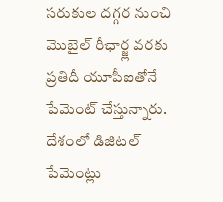సరుకుల దగ్గర నుంచి మొబైల్ రీఛార్జ్ల వరకు ప్రతిదీ యూపీఐతోనే పేమెంట్ చేస్తున్నారు. దేశంలో డిజిటల్ పేమెంట్లు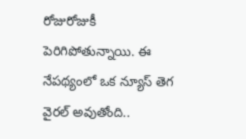రోజురోజుకీ పెరిగిపోతున్నాయి. ఈ నేపథ్యంలో ఒక న్యూస్ తెగ వైరల్ అవుతోంది..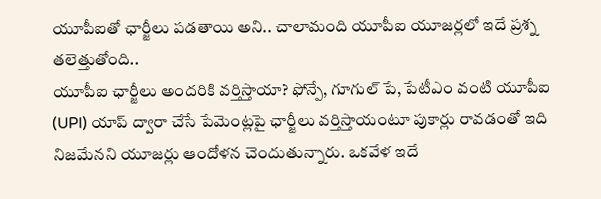యూపీఐతో ఛార్జీలు పడతాయి అని.. చాలామంది యూపీఐ యూజర్లలో ఇదే ప్రశ్న తలెత్తుతోంది..
యూపీఐ ఛార్జీలు అందరికి వర్తిస్తాయా? ఫోన్పే, గూగుల్ పే, పేటీఎం వంటి యూపీఐ (UPI) యాప్ ద్వారా చేసే పేమెంట్లపై ఛార్జీలు వర్తిస్తాయంటూ పుకార్లు రావడంతో ఇది నిజమేనని యూజర్లు ఆందోళన చెందుతున్నారు. ఒకవేళ ఇదే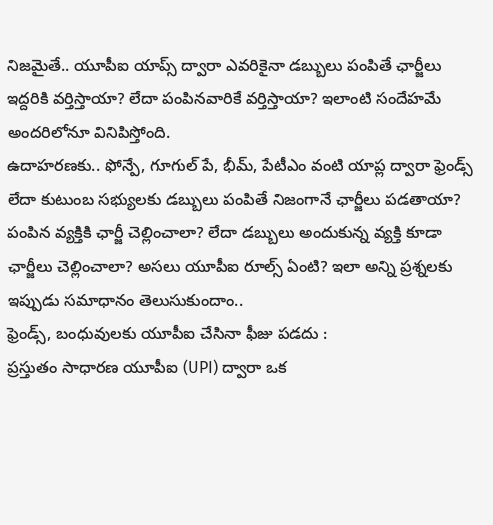నిజమైతే.. యూపీఐ యాప్స్ ద్వారా ఎవరికైనా డబ్బులు పంపితే ఛార్జీలు ఇద్దరికి వర్తిస్తాయా? లేదా పంపినవారికే వర్తిస్తాయా? ఇలాంటి సందేహమే అందరిలోనూ వినిపిస్తోంది.
ఉదాహరణకు.. ఫోన్పే, గూగుల్ పే, భీమ్, పేటీఎం వంటి యాప్ల ద్వారా ఫ్రెండ్స్ లేదా కుటుంబ సభ్యులకు డబ్బులు పంపితే నిజంగానే ఛార్జీలు పడతాయా? పంపిన వ్యక్తికి ఛార్జీ చెల్లించాలా? లేదా డబ్బులు అందుకున్న వ్యక్తి కూడా ఛార్జీలు చెల్లించాలా? అసలు యూపీఐ రూల్స్ ఏంటి? ఇలా అన్ని ప్రశ్నలకు ఇప్పుడు సమాధానం తెలుసుకుందాం..
ఫ్రెండ్స్, బంధువులకు యూపీఐ చేసినా ఫీజు పడదు :
ప్రస్తుతం సాధారణ యూపీఐ (UPI) ద్వారా ఒక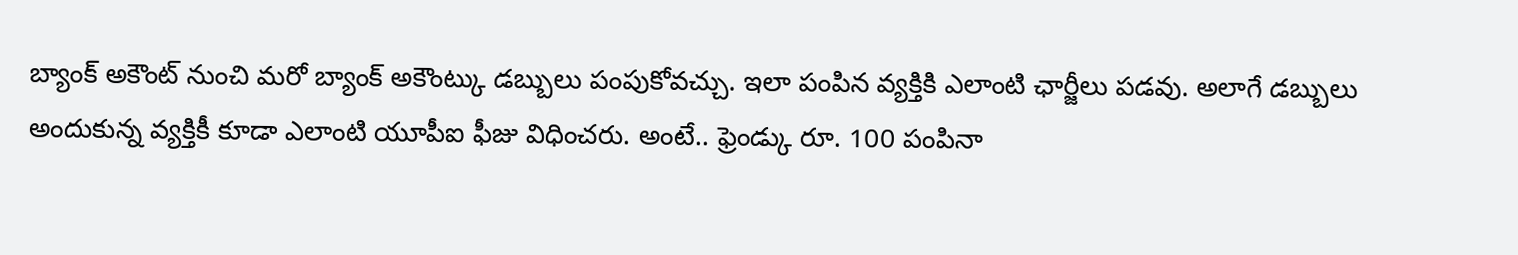బ్యాంక్ అకౌంట్ నుంచి మరో బ్యాంక్ అకౌంట్కు డబ్బులు పంపుకోవచ్చు. ఇలా పంపిన వ్యక్తికి ఎలాంటి ఛార్జీలు పడవు. అలాగే డబ్బులు అందుకున్న వ్యక్తికీ కూడా ఎలాంటి యూపీఐ ఫీజు విధించరు. అంటే.. ఫ్రెండ్కు రూ. 100 పంపినా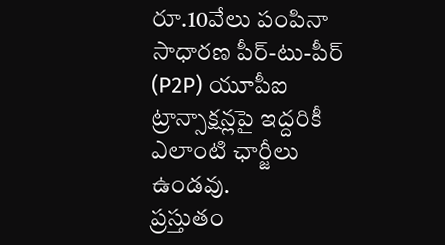రూ.10వేలు పంపినా సాధారణ పీర్-టు-పీర్ (P2P) యూపీఐ ట్రాన్సాక్షన్లపై ఇద్దరికీ ఎలాంటి ఛార్జీలు ఉండవు.
ప్రస్తుతం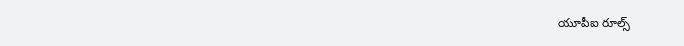యూపీఐ రూల్స్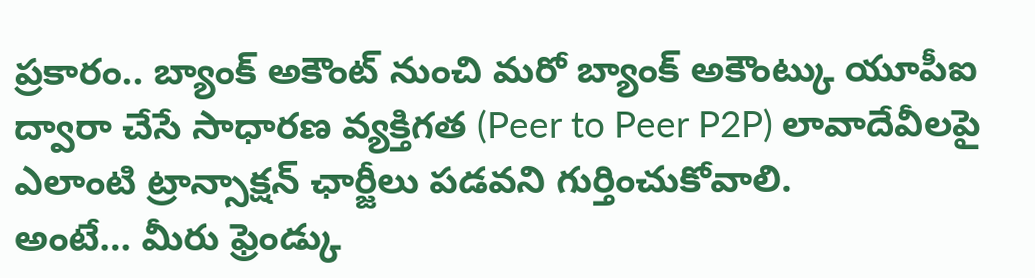ప్రకారం.. బ్యాంక్ అకౌంట్ నుంచి మరో బ్యాంక్ అకౌంట్కు యూపీఐ ద్వారా చేసే సాధారణ వ్యక్తిగత (Peer to Peer P2P) లావాదేవీలపై ఎలాంటి ట్రాన్సాక్షన్ ఛార్జీలు పడవని గుర్తించుకోవాలి.
అంటే… మీరు ఫ్రెండ్కు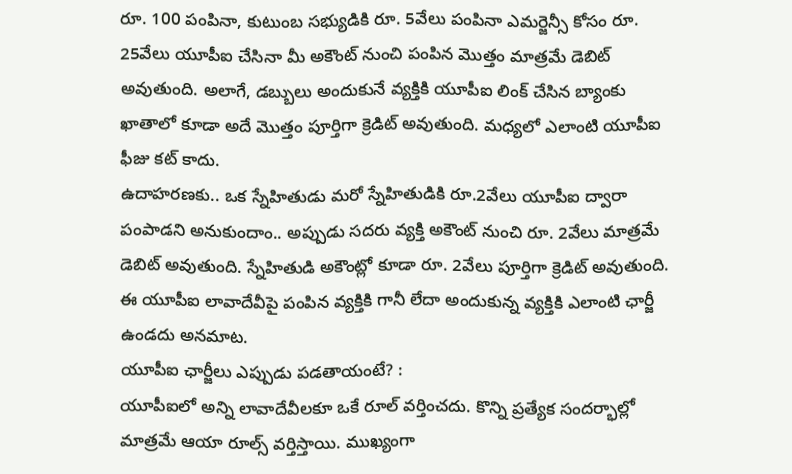రూ. 100 పంపినా, కుటుంబ సభ్యుడికి రూ. 5వేలు పంపినా ఎమర్జెన్సీ కోసం రూ. 25వేలు యూపీఐ చేసినా మీ అకౌంట్ నుంచి పంపిన మొత్తం మాత్రమే డెబిట్ అవుతుంది. అలాగే, డబ్బులు అందుకునే వ్యక్తికి యూపీఐ లింక్ చేసిన బ్యాంకు ఖాతాలో కూడా అదే మొత్తం పూర్తిగా క్రెడిట్ అవుతుంది. మధ్యలో ఎలాంటి యూపీఐ ఫీజు కట్ కాదు.
ఉదాహరణకు.. ఒక స్నేహితుడు మరో స్నేహితుడికి రూ.2వేలు యూపీఐ ద్వారా పంపాడని అనుకుందాం.. అప్పుడు సదరు వ్యక్తి అకౌంట్ నుంచి రూ. 2వేలు మాత్రమే డెబిట్ అవుతుంది. స్నేహితుడి అకౌంట్లో కూడా రూ. 2వేలు పూర్తిగా క్రెడిట్ అవుతుంది. ఈ యూపీఐ లావాదేవీపై పంపిన వ్యక్తికి గానీ లేదా అందుకున్న వ్యక్తికి ఎలాంటి ఛార్జీ ఉండదు అనమాట.
యూపీఐ ఛార్జీలు ఎప్పుడు పడతాయంటే? :
యూపీఐలో అన్ని లావాదేవీలకూ ఒకే రూల్ వర్తించదు. కొన్ని ప్రత్యేక సందర్భాల్లో మాత్రమే ఆయా రూల్స్ వర్తిస్తాయి. ముఖ్యంగా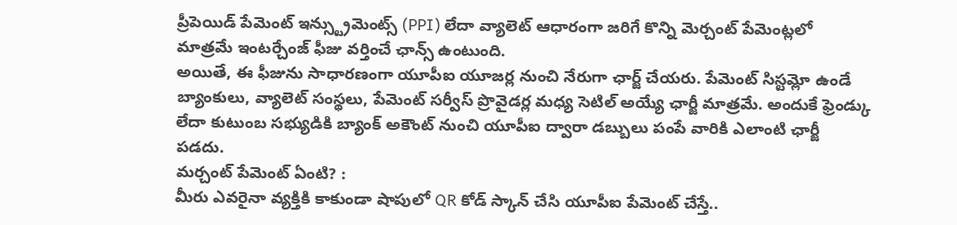ప్రీపెయిడ్ పేమెంట్ ఇన్స్ట్రుమెంట్స్ (PPI) లేదా వ్యాలెట్ ఆధారంగా జరిగే కొన్ని మెర్చంట్ పేమెంట్లలో మాత్రమే ఇంటర్చేంజ్ ఫీజు వర్తించే ఛాన్స్ ఉంటుంది.
అయితే, ఈ ఫీజును సాధారణంగా యూపీఐ యూజర్ల నుంచి నేరుగా ఛార్జ్ చేయరు. పేమెంట్ సిస్టమ్లో ఉండే బ్యాంకులు, వ్యాలెట్ సంస్థలు, పేమెంట్ సర్వీస్ ప్రొవైడర్ల మధ్య సెటిల్ అయ్యే ఛార్జీ మాత్రమే. అందుకే ఫ్రెండ్కు లేదా కుటుంబ సభ్యుడికి బ్యాంక్ అకౌంట్ నుంచి యూపీఐ ద్వారా డబ్బులు పంపే వారికి ఎలాంటి ఛార్జీ పడదు.
మర్చంట్ పేమెంట్ ఏంటి? :
మీరు ఎవరైనా వ్యక్తికి కాకుండా షాపులో QR కోడ్ స్కాన్ చేసి యూపీఐ పేమెంట్ చేస్తే..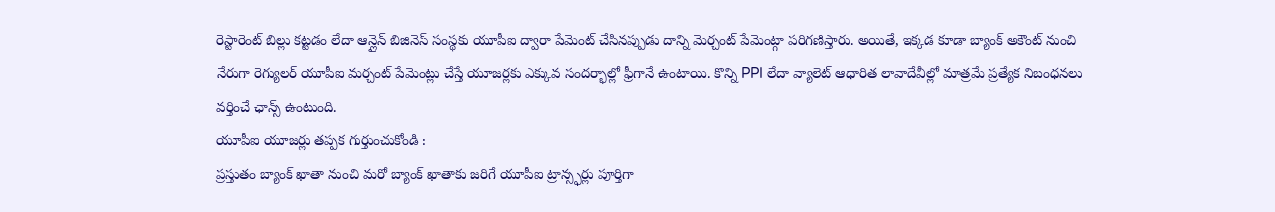రెస్టారెంట్ బిల్లు కట్టడం లేదా ఆన్లైన్ బిజినెస్ సంస్థకు యూపీఐ ద్వారా పేమెంట్ చేసినప్పుడు దాన్ని మెర్చంట్ పేమెంట్గా పరిగణిస్తారు. అయితే, ఇక్కడ కూడా బ్యాంక్ అకౌంట్ నుంచి నేరుగా రెగ్యులర్ యూపీఐ మర్చంట్ పేమెంట్లు చేస్తే యూజర్లకు ఎక్కువ సందర్భాల్లో ఫ్రీగానే ఉంటాయి. కొన్ని PPI లేదా వ్యాలెట్ ఆధారిత లావాదేవీల్లో మాత్రమే ప్రత్యేక నిబంధనలు వర్తించే ఛాన్స్ ఉంటుంది.
యూపీఐ యూజర్లు తప్పక గుర్తుంచుకోండి :
ప్రస్తుతం బ్యాంక్ ఖాతా నుంచి మరో బ్యాంక్ ఖాతాకు జరిగే యూపీఐ ట్రాన్స్ఫర్లు పూర్తిగా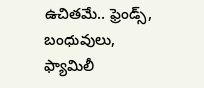ఉచితమే.. ఫ్రెండ్స్, బంధువులు, ఫ్యామిలీ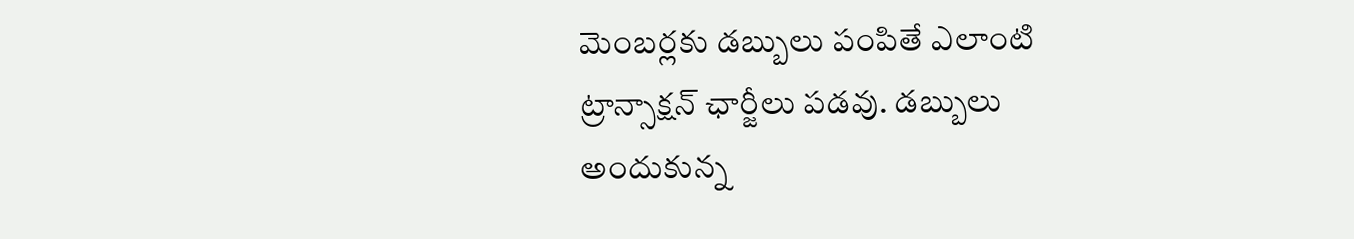మెంబర్లకు డబ్బులు పంపితే ఎలాంటి ట్రాన్సాక్షన్ ఛార్జీలు పడవు. డబ్బులు అందుకున్న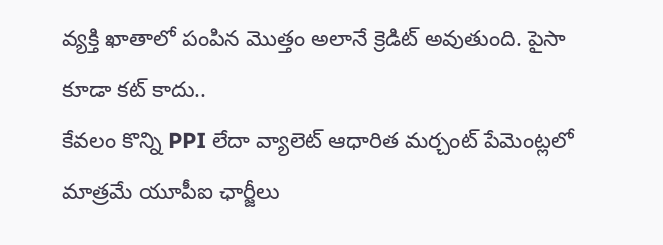వ్యక్తి ఖాతాలో పంపిన మొత్తం అలానే క్రెడిట్ అవుతుంది. పైసా కూడా కట్ కాదు..
కేవలం కొన్ని PPI లేదా వ్యాలెట్ ఆధారిత మర్చంట్ పేమెంట్లలో మాత్రమే యూపీఐ ఛార్జీలు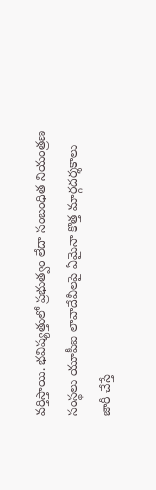వర్తిస్తాయి. భవిష్యత్తులో ప్రభుత్వం లేదా సంబంధిత నియంత్రణ సంస్థలు యూపీఐ లావాదేవీలపై ఏమైనా కొత్త మార్గదర్శకాలు జారీ చేస్తే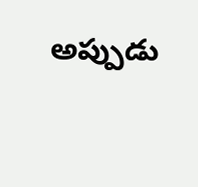అప్పుడు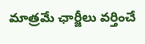మాత్రమే ఛార్జీలు వర్తించే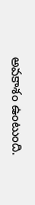అవకాశం ఉంటుంది.